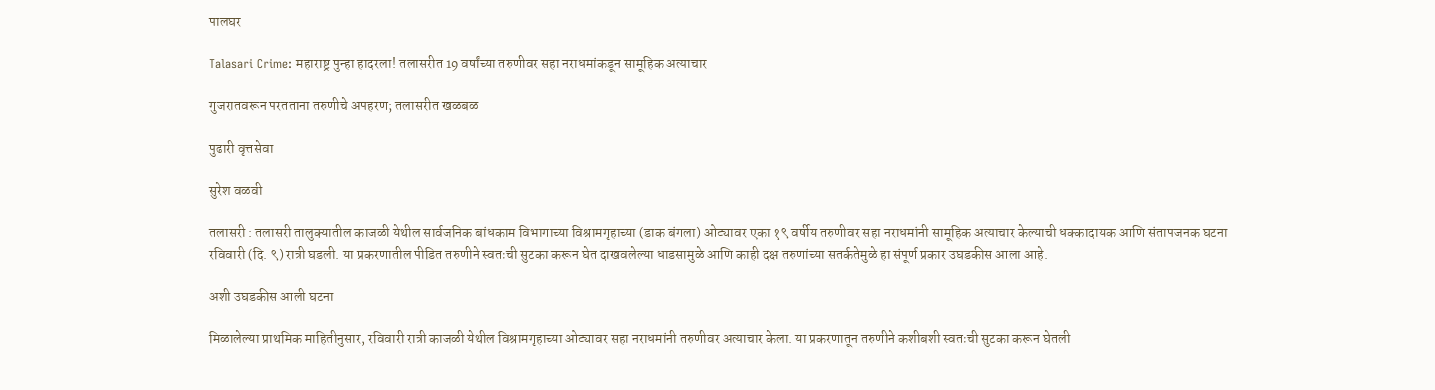पालघर

Talasari Crime: महाराष्ट्र पुन्हा हादरला! तलासरीत 19 वर्षांच्या तरुणीवर सहा नराधमांकडून सामूहिक अत्याचार

गुजरातवरून परतताना तरुणीचे अपहरण; तलासरीत खळबळ

पुढारी वृत्तसेवा

सुरेश वळवी

तलासरी : तलासरी तालुक्यातील काजळी येथील सार्वजनिक बांधकाम विभागाच्या विश्रामगृहाच्या (डाक बंगला) ओट्यावर एका १९ वर्षीय तरुणीवर सहा नराधमांनी सामूहिक अत्याचार केल्याची धक्कादायक आणि संतापजनक घटना रविवारी (दि. ९) रात्री घडली. या प्रकरणातील पीडित तरुणीने स्वतःची सुटका करून घेत दाखवलेल्या धाडसामुळे आणि काही दक्ष तरुणांच्या सतर्कतेमुळे हा संपूर्ण प्रकार उघडकीस आला आहे.

अशी उघडकीस आली घटना

मिळालेल्या प्राथमिक माहितीनुसार, रविवारी रात्री काजळी येथील विश्रामगृहाच्या ओट्यावर सहा नराधमांनी तरुणीवर अत्याचार केला. या प्रकरणातून तरुणीने कशीबशी स्वतःची सुटका करून घेतली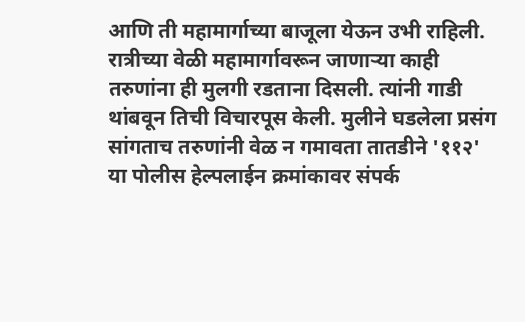आणि ती महामार्गाच्या बाजूला येऊन उभी राहिली. रात्रीच्या वेळी महामार्गावरून जाणाऱ्या काही तरुणांना ही मुलगी रडताना दिसली. त्यांनी गाडी थांबवून तिची विचारपूस केली. मुलीने घडलेला प्रसंग सांगताच तरुणांनी वेळ न गमावता तातडीने '११२' या पोलीस हेल्पलाईन क्रमांकावर संपर्क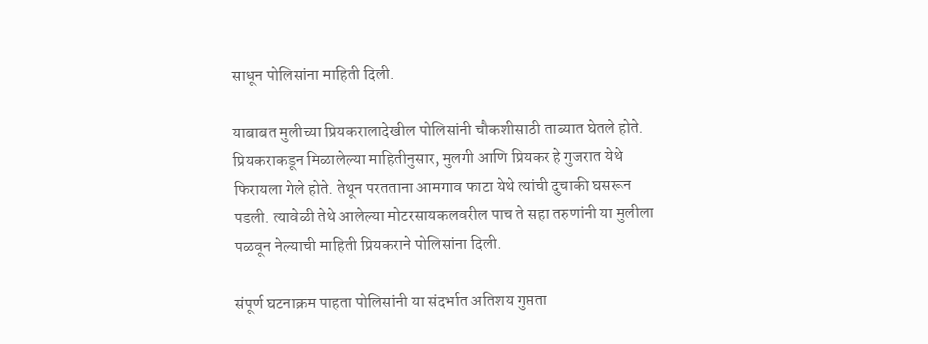साधून पोलिसांना माहिती दिली.

याबाबत मुलीच्या प्रियकरालादेखील पोलिसांनी चौकशीसाठी ताब्यात घेतले होते. प्रियकराकडून मिळालेल्या माहितीनुसार, मुलगी आणि प्रियकर हे गुजरात येथे फिरायला गेले होते. तेथून परतताना आमगाव फाटा येथे त्यांची दुचाकी घसरून पडली. त्यावेळी तेथे आलेल्या मोटरसायकलवरील पाच ते सहा तरुणांनी या मुलीला पळवून नेल्याची माहिती प्रियकराने पोलिसांना दिली.

संपूर्ण घटनाक्रम पाहता पोलिसांनी या संदर्भात अतिशय गुप्तता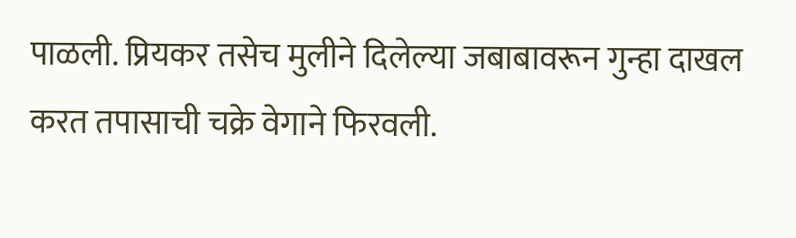पाळली. प्रियकर तसेच मुलीने दिलेल्या जबाबावरून गुन्हा दाखल करत तपासाची चक्रे वेगाने फिरवली.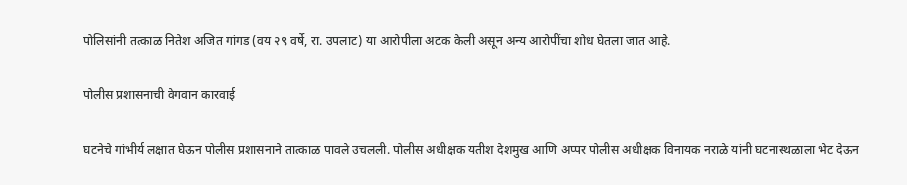पोलिसांनी तत्काळ नितेश अजित गांगड (वय २९ वर्षे, रा. उपलाट) या आरोपीला अटक केली असून अन्य आरोपींचा शोध घेतला जात आहे.

पोलीस प्रशासनाची वेगवान कारवाई

घटनेचे गांभीर्य लक्षात घेऊन पोलीस प्रशासनाने तात्काळ पावले उचलली. पोलीस अधीक्षक यतीश देशमुख आणि अप्पर पोलीस अधीक्षक विनायक नराळे यांनी घटनास्थळाला भेट देऊन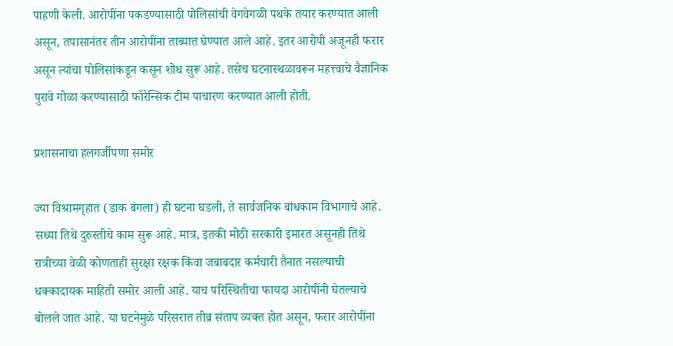पाहणी केली. आरोपींना पकडण्यासाठी पोलिसांची वेगवेगळी पथके तयार करण्यात आली असून, तपासानंतर तीन आरोपींना ताब्यात घेण्यात आले आहे. इतर आरोपी अजूनही फरार असून त्यांचा पोलिसांकडून कसून शोध सुरू आहे. तसेच घटनास्थळावरून महत्त्वाचे वैज्ञानिक पुरावे गोळा करण्यासाठी फॉरेन्सिक टीम पाचारण करण्यात आली होती.

प्रशासनाचा हलगर्जीपणा समोर

ज्या विश्रामगृहात (डाक बंगला) ही घटना घडली, ते सार्वजनिक बांधकाम विभागाचे आहे. सध्या तिथे दुरुस्तीचे काम सुरू आहे. मात्र, इतकी मोठी सरकारी इमारत असूनही तिथे रात्रीच्या वेळी कोणताही सुरक्षा रक्षक किंवा जबाबदार कर्मचारी तैनात नसल्याची धक्कादायक माहिती समोर आली आहे. याच परिस्थितीचा फायदा आरोपींनी घेतल्याचे बोलले जात आहे. या घटनेमुळे परिसरात तीव्र संताप व्यक्त होत असून, फरार आरोपींना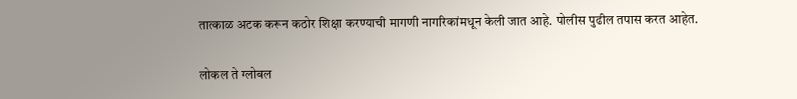तात्काळ अटक करून कठोर शिक्षा करण्याची मागणी नागरिकांमधून केली जात आहे. पोलीस पुढील तपास करत आहेत.

लोकल ते ग्लोबल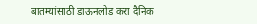बातम्यांसाठी डाऊनलोड करा दैनिक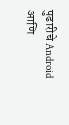पुढारीचे Android आणि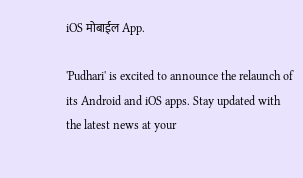iOS मोबाईल App.

'Pudhari' is excited to announce the relaunch of its Android and iOS apps. Stay updated with the latest news at your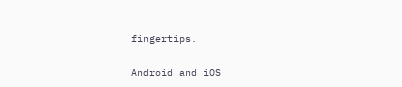fingertips.

Android and iOS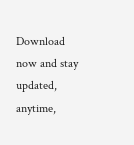Download now and stay updated, anytime,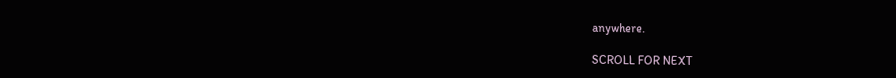anywhere.

SCROLL FOR NEXT